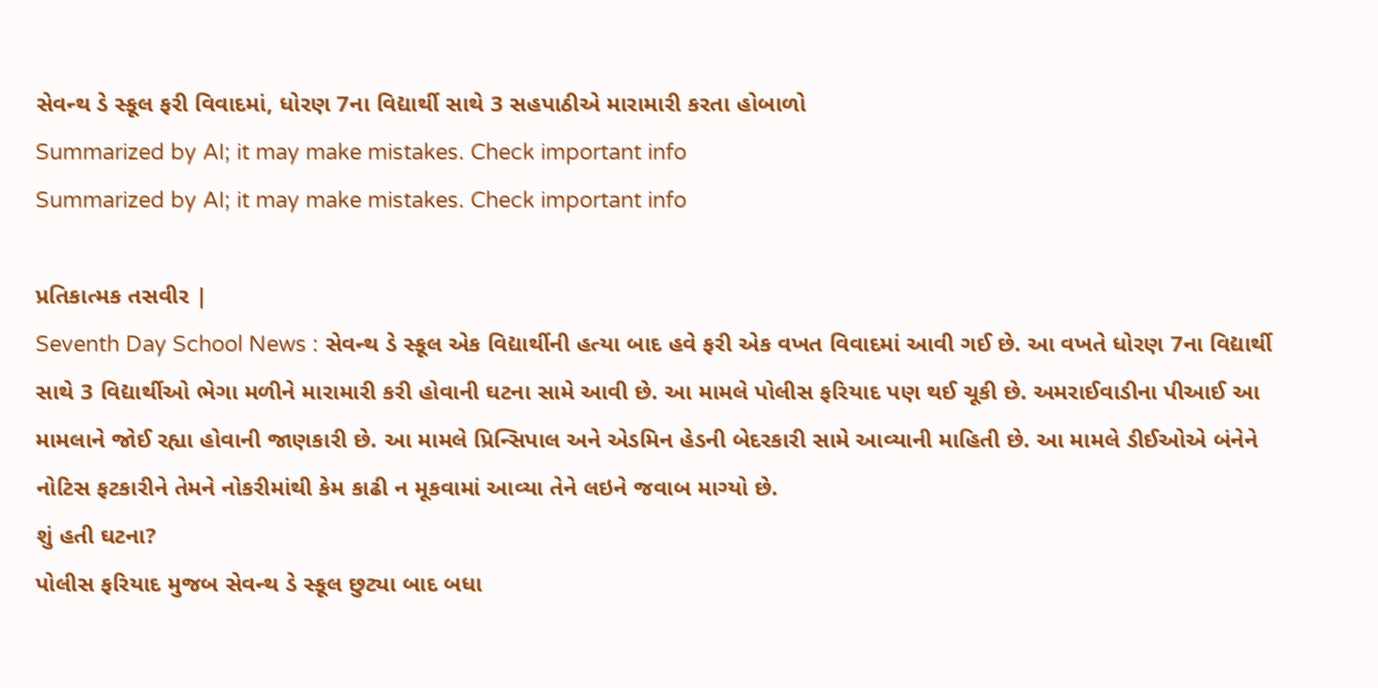સેવન્થ ડે સ્કૂલ ફરી વિવાદમાં, ધોરણ 7ના વિદ્યાર્થી સાથે 3 સહપાઠીએ મારામારી કરતા હોબાળો
Summarized by AI; it may make mistakes. Check important info
Summarized by AI; it may make mistakes. Check important info

પ્રતિકાત્મક તસવીર |
Seventh Day School News : સેવન્થ ડે સ્કૂલ એક વિદ્યાર્થીની હત્યા બાદ હવે ફરી એક વખત વિવાદમાં આવી ગઈ છે. આ વખતે ધોરણ 7ના વિદ્યાર્થી સાથે 3 વિદ્યાર્થીઓ ભેગા મળીને મારામારી કરી હોવાની ઘટના સામે આવી છે. આ મામલે પોલીસ ફરિયાદ પણ થઈ ચૂકી છે. અમરાઈવાડીના પીઆઈ આ મામલાને જોઈ રહ્યા હોવાની જાણકારી છે. આ મામલે પ્રિન્સિપાલ અને એડમિન હેડની બેદરકારી સામે આવ્યાની માહિતી છે. આ મામલે ડીઈઓએ બંનેને નોટિસ ફટકારીને તેમને નોકરીમાંથી કેમ કાઢી ન મૂકવામાં આવ્યા તેને લઇને જવાબ માગ્યો છે.
શું હતી ઘટના?
પોલીસ ફરિયાદ મુજબ સેવન્થ ડે સ્કૂલ છુટ્યા બાદ બધા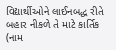વિદ્યાર્થીઓને લાઈનબદ્ધ રીતે બહાર નીકળે તે માટે કાર્તિક (નામ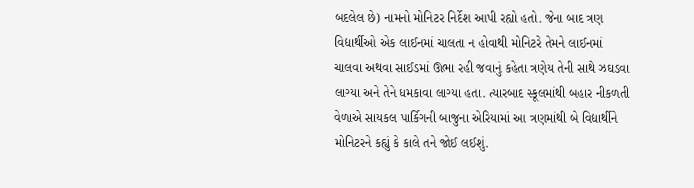બદલેલ છે) નામનો મોનિટર નિર્દેશ આપી રહ્યો હતો. જેના બાદ ત્રણ વિદ્યાર્થીઓ એક લાઈનમાં ચાલતા ન હોવાથી મોનિટરે તેમને લાઈનમાં ચાલવા અથવા સાઈડમાં ઊભા રહી જવાનું કહેતા ત્રણેય તેની સાથે ઝઘડવા લાગ્યા અને તેને ધમકાવા લાગ્યા હતા. ત્યારબાદ સ્કૂલમાંથી બહાર નીકળતી વેળાએ સાયકલ પાર્કિગની બાજુના એરિયામાં આ ત્રણમાંથી બે વિદ્યાર્થીને મોનિટરને કહ્યું કે કાલે તને જોઈ લઈશું.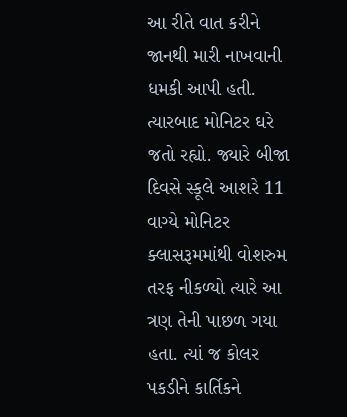આ રીતે વાત કરીને જાનથી મારી નાખવાની ધમકી આપી હતી. ત્યારબાદ મોનિટર ઘરે જતો રહ્યો. જ્યારે બીજા દિવસે સ્કૂલે આશરે 11 વાગ્યે મોનિટર ક્લાસરૂમમાંથી વોશરુમ તરફ નીકળ્યો ત્યારે આ ત્રણ તેની પાછળ ગયા હતા. ત્યાં જ કોલર પકડીને કાર્તિકને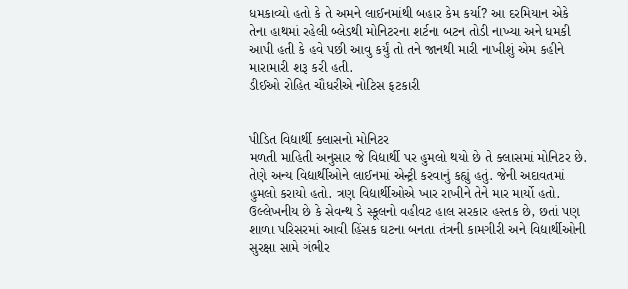ધમકાવ્યો હતો કે તે અમને લાઈનમાંથી બહાર કેમ કર્યા? આ દરમિયાન એકે તેના હાથમાં રહેલી બ્લેડથી મોનિટરના શર્ટના બટન તોડી નાખ્યા અને ધમકી આપી હતી કે હવે પછી આવુ કર્યું તો તને જાનથી મારી નાખીશું એમ કહીને મારામારી શરૂ કરી હતી.
ડીઈઓ રોહિત ચૌધરીએ નોટિસ ફટકારી


પીડિત વિદ્યાર્થી ક્લાસનો મોનિટર
મળતી માહિતી અનુસાર જે વિદ્યાર્થી પર હુમલો થયો છે તે ક્લાસમાં મોનિટર છે. તેણે અન્ય વિદ્યાર્થીઓને લાઈનમાં એન્ટ્રી કરવાનું કહ્યું હતું. જેની અદાવતમાં હુમલો કરાયો હતો. ત્રણ વિદ્યાર્થીઓએ ખાર રાખીને તેને માર માર્યો હતો. ઉલ્લેખનીય છે કે સેવન્થ ડે સ્કૂલનો વહીવટ હાલ સરકાર હસ્તક છે, છતાં પણ શાળા પરિસરમાં આવી હિંસક ઘટના બનતા તંત્રની કામગીરી અને વિદ્યાર્થીઓની સુરક્ષા સામે ગંભીર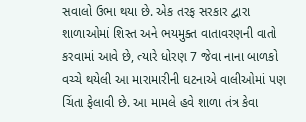સવાલો ઉભા થયા છે. એક તરફ સરકાર દ્વારા શાળાઓમાં શિસ્ત અને ભયમુક્ત વાતાવરણની વાતો કરવામાં આવે છે, ત્યારે ધોરણ 7 જેવા નાના બાળકો વચ્ચે થયેલી આ મારામારીની ઘટનાએ વાલીઓમાં પણ ચિંતા ફેલાવી છે. આ મામલે હવે શાળા તંત્ર કેવા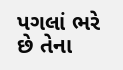પગલાં ભરે છે તેના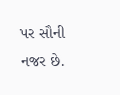પર સૌની નજર છે.